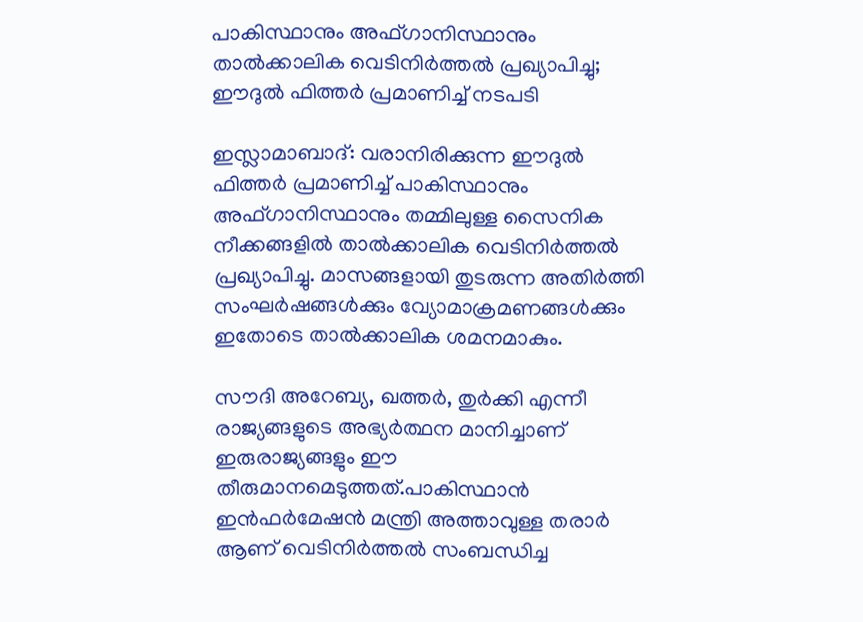പാകിസ്ഥാനും അഫ്ഗാനിസ്ഥാനും താൽക്കാലിക വെടിനിർത്തൽ പ്രഖ്യാപിച്ചു; ഈദുൽ ഫിത്തർ പ്രമാണിച്ച് നടപടി

ഇസ്ലാമാബാദ്: വരാനിരിക്കുന്ന ഈദുൽ ഫിത്തർ പ്രമാണിച്ച് പാകിസ്ഥാനും അഫ്ഗാനിസ്ഥാനും തമ്മിലുള്ള സൈനിക നീക്കങ്ങളിൽ താൽക്കാലിക വെടിനിർത്തൽ പ്രഖ്യാപിച്ചു. മാസങ്ങളായി തുടരുന്ന അതിർത്തി സംഘർഷങ്ങൾക്കും വ്യോമാക്രമണങ്ങൾക്കും ഇതോടെ താൽക്കാലിക ശമനമാകും.

സൗദി അറേബ്യ, ഖത്തർ, തുർക്കി എന്നീ രാജ്യങ്ങളുടെ അഭ്യർത്ഥന മാനിച്ചാണ് ഇരുരാജ്യങ്ങളും ഈ തീരുമാനമെടുത്തത്.പാകിസ്ഥാൻ ഇൻഫർമേഷൻ മന്ത്രി അത്താവുള്ള തരാർ ആണ് വെടിനിർത്തൽ സംബന്ധിച്ച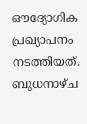ഔദ്യോഗിക പ്രഖ്യാപനം നടത്തിയത്. ബുധനാഴ്ച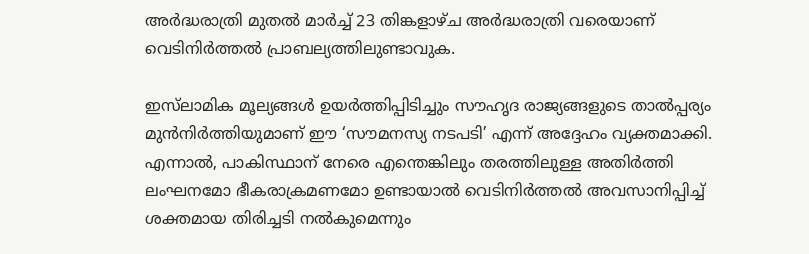അർദ്ധരാത്രി മുതൽ മാർച്ച് 23 തിങ്കളാഴ്ച അർദ്ധരാത്രി വരെയാണ് വെടിനിർത്തൽ പ്രാബല്യത്തിലുണ്ടാവുക.

ഇസ്‌ലാമിക മൂല്യങ്ങൾ ഉയർത്തിപ്പിടിച്ചും സൗഹൃദ രാജ്യങ്ങളുടെ താൽപ്പര്യം മുൻനിർത്തിയുമാണ് ഈ ‘സൗമനസ്യ നടപടി’ എന്ന് അദ്ദേഹം വ്യക്തമാക്കി. എന്നാൽ, പാകിസ്ഥാന് നേരെ എന്തെങ്കിലും തരത്തിലുള്ള അതിർത്തി ലംഘനമോ ഭീകരാക്രമണമോ ഉണ്ടായാൽ വെടിനിർത്തൽ അവസാനിപ്പിച്ച് ശക്തമായ തിരിച്ചടി നൽകുമെന്നും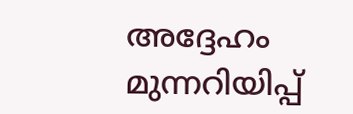അദ്ദേഹം മുന്നറിയിപ്പ്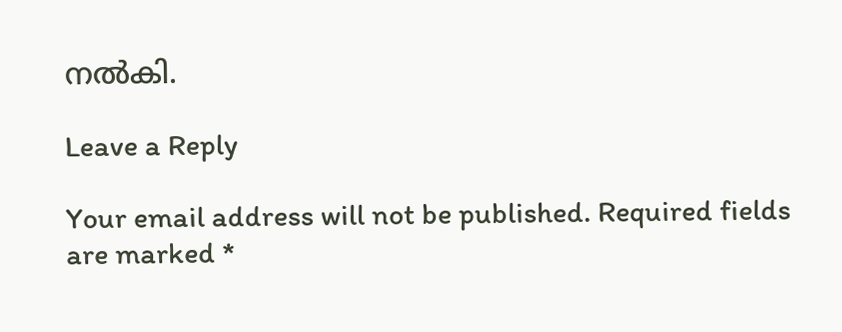നൽകി.

Leave a Reply

Your email address will not be published. Required fields are marked *